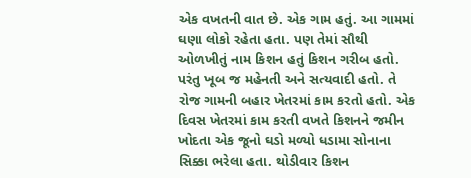એક વખતની વાત છે. એક ગામ હતું. આ ગામમાં ઘણા લોકો રહેતા હતા. પણ તેમાં સૌથી ઓળખીતું નામ કિશન હતું કિશન ગરીબ હતો. પરંતુ ખૂબ જ મહેનતી અને સત્યવાદી હતો. તે રોજ ગામની બહાર ખેતરમાં કામ કરતો હતો. એક દિવસ ખેતરમાં કામ કરતી વખતે કિશનને જમીન ખોદતા એક જૂનો ઘડો મળ્યો ધડામા સોનાના સિક્કા ભરેલા હતા. થોડીવાર કિશન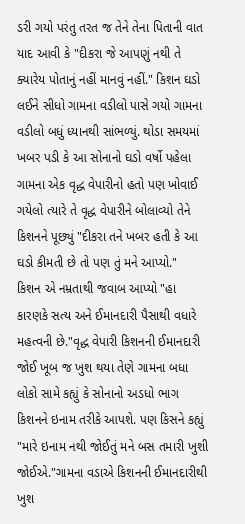ડરી ગયો પરંતુ તરત જ તેને તેના પિતાની વાત યાદ આવી કે "દીકરા જે આપણું નથી તે ક્યારેય પોતાનું નહીં માનવું નહીં." કિશન ઘડો લઈને સીધો ગામના વડીલો પાસે ગયો ગામના વડીલો બધું ધ્યાનથી સાંભળ્યું. થોડા સમયમાં ખબર પડી કે આ સોનાનો ઘડો વર્ષો પહેલા ગામના એક વૃદ્ધ વેપારીનો હતો પણ ખોવાઈ ગયેલો ત્યારે તે વૃદ્ધ વેપારીને બોલાવ્યો તેને કિશનને પૂછ્યું "દીકરા તને ખબર હતી કે આ ઘડો કીમતી છે તો પણ તું મને આપ્યો."
કિશન એ નમ્રતાથી જવાબ આપ્યો "હા કારણકે સત્ય અને ઈમાનદારી પૈસાથી વધારે મહત્વની છે."વૃદ્ધ વેપારી કિશનની ઈમાનદારી જોઈ ખૂબ જ ખુશ થયા તેણે ગામના બધા લોકો સામે કહ્યું કે સોનાનો અડધો ભાગ કિશનને ઇનામ તરીકે આપશે. પણ કિસને કહ્યું "મારે ઇનામ નથી જોઈતું મને બસ તમારી ખુશી જોઈએ."ગામના વડાએ કિશનની ઈમાનદારીથી ખુશ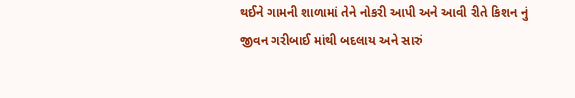થઈને ગામની શાળામાં તેને નોકરી આપી અને આવી રીતે કિશન નું જીવન ગરીબાઈ માંથી બદલાય અને સારું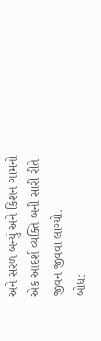અને સરળ બન્યું અને કિશન ગામનો એક આદર્શ વ્યક્તિ બની સારી રીતે જીવન જીવવા લાગ્યો.
બોધ: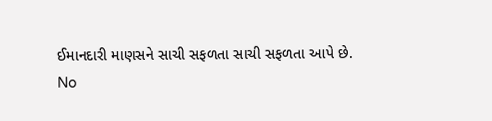ઈમાનદારી માણસને સાચી સફળતા સાચી સફળતા આપે છે.
No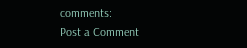comments:
Post a Comment